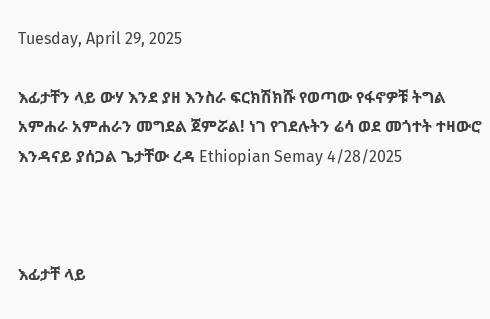Tuesday, April 29, 2025

እፊታቸን ላይ ውሃ እንደ ያዘ እንስራ ፍርክሽክሹ የወጣው የፋኖዎቹ ትግል አምሐራ አምሐራን መግደል ጀምሯል! ነገ የገደሉትን ሬሳ ወደ መጎተት ተዛውሮ እንዳናይ ያሰጋል ጌታቸው ረዳ Ethiopian Semay 4/28/2025



እፊታቸ ላይ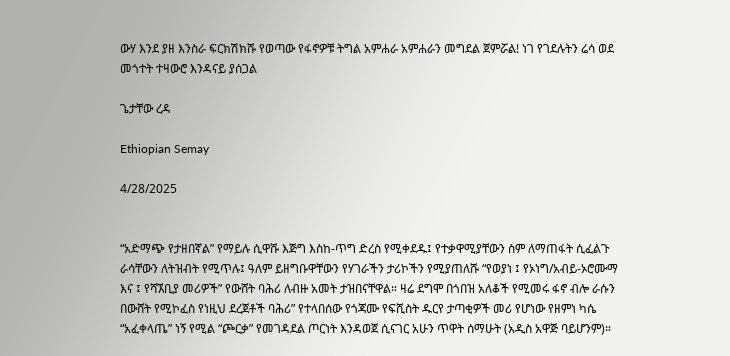ውሃ እንደ ያዘ እንስራ ፍርክሽክሹ የወጣው የፋኖዎቹ ትግል አምሐራ አምሐራን መግደል ጀምሯል! ነገ የገደሉትን ሬሳ ወደ መጎተት ተዛውሮ እንዳናይ ያሰጋል

ጌታቸው ረዳ

Ethiopian Semay

4/28/2025


“አድማጭ የታዘበኛል” የማይሉ ሲዋሹ እጅግ እስከ-ጥግ ድረስ የሚቀደዱ፤ የተቃዋሚያቸውን ስም ለማጠፋት ሲፈልጉ  ራሳቸውን ለትዝብት የሚጥሉ፤ ዓለም ይዘግቡዋቸውን የሃገራችን ታሪኮችን የሚያጠለሹ “የወያነ ፤ የኦነግ/አብይ-ኦሮሙማ እና ፤ የሻኧቢያ መሪዎች” የውሸት ባሕሪ ለብዙ አመት ታዝበናቸዋል። ዛሬ ደግሞ በጎበዝ አለቆች የሚመሩ ፋኖ ብሎ ራሱን በውሸት የሚኮፈስ የነዚህ ደረጀቶች ባሕሪ” የተላበሰው የጎጃሙ የፍሺስት ዱርየ ታጣቂዎች መሪ የሆነው የዘምነ ካሴ “አፈቀላጤ” ነኝ የሚል “ጮርቃ” የመገዳደል ጦርነት እንዳወጀ ሲናገር አሁን ጥዋት ሰማሁት (አዲስ አዋጅ ባይሆንም)።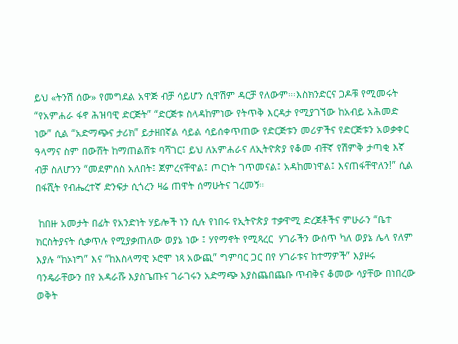ይህ «ትንሽ ሰው» የመግደል አዋጅ ብቻ ሳይሆን ሲዋሽም ዳርቻ የለውም።፡እስክንድርና ጋዶቹ የሚመሩት “የአምሐራ ፋኖ ሕዝባዊ ድርጅት” “ድርጅቱ ስላዳከምነው የትጥቅ እርዳታ የሚያገኘው ከአብይ አሕመድ ነው” ሲል “አድማጭና ታሪክ” ይታዘበኛል ሳይል ሳይሰቀጥጠው የድርጅቱን መሪዎችና የድርጅቱን አወቃቀር ዓላማና ስም በውሸት ከማጠልሸቱ ባሻገር፤ ይህ ለአምሐራና ለኢትዮጵያ የቆመ ብቸኛ የሽምቅ ታጣቂ እኛ ብቻ ስለሆንን “መደምሰስ አለበት፤ ጀምረናቸዋል፤ ጦርነት ገጥመናል፤ አዳከመነዋል፤ እናጠፋቸዋለን!” ሲል በፋሺት የብሔረተኛ ድንፍታ ሲጎረን ዛሬ ጠዋት ሰማሁትና ገረመኝ።

 ከበዙ አመታት በፊት የአንድነት ሃይሎች ነን ሲሉ የነበሩ የኢትዮጵያ ተቃዋሚ ድረጀቶችና ምሁራን “ቤተ ክርስትያናት ሲቃጥሉ የሚያቃጠለው ወያኔ ነው ፤ ሃየማኖት የሚጻረር  ሃገራችን ውሰጥ ካለ ወያኔ ሌላ የለም እያሉ “ከኦነግ” እና ‘’ከእስላማዊ ኦሮሞ ነጻ አውጪ” ግምባር ጋር በየ ሃገራቱና ከተማዎች” እያዞሩ ባንዴራቸውን በየ አዳራሹ እያስጌጡና ገራገሩን አድማጭ እያስጨበጨቡ ጥብቅና ቆመው ሳያቸው በነበረው ወቅት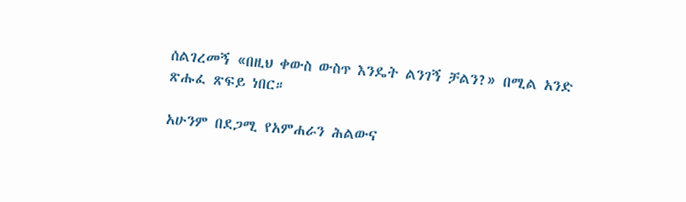ሰልገረመኝ «በዚህ ቀውስ ውስጥ እንዴት ልንገኝ ቻልን?» በሚል አንድ ጽሑፈ ጽፍይ ነበር።

አሁንም በደጋሚ የአምሐራን ሕልውና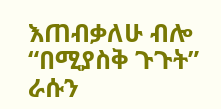እጠብቃለሁ ብሎ “በሚያስቅ ጉጉት” ራሱን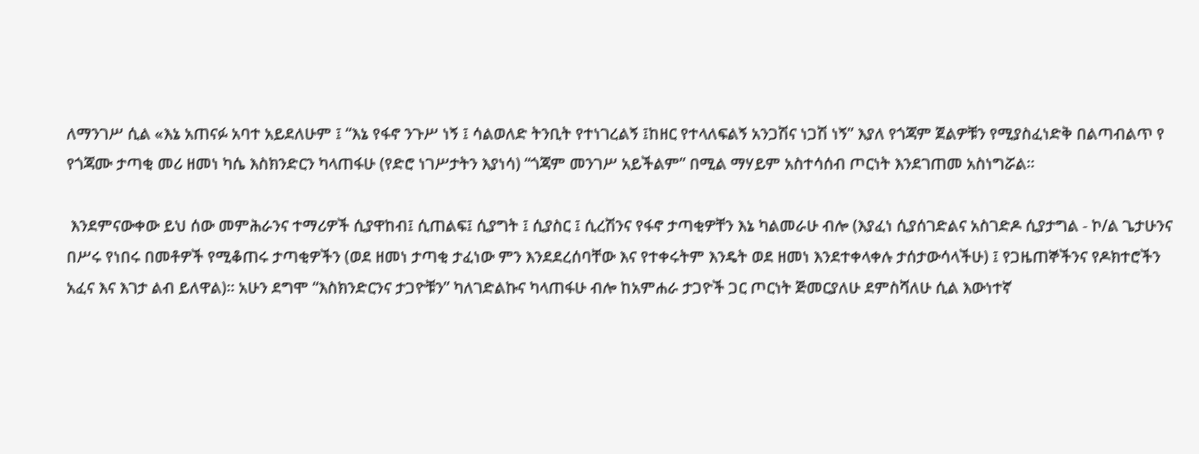ለማንገሥ ሲል «እኔ አጠናፉ አባተ አይደለሁም ፤ “እኔ የፋኖ ንጉሥ ነኝ ፤ ሳልወለድ ትንቢት የተነገረልኝ ፤ከዘር የተላለፍልኝ አንጋሽና ነጋሽ ነኝ” እያለ የጎጃም ጀልዎቹን የሚያስፈነድቅ በልጣብልጥ የ የጎጃሙ ታጣቂ መሪ ዘመነ ካሴ እስክንድርን ካላጠፋሁ (የድሮ ነገሥታትን እያነሳ) “ጎጃም መንገሥ አይችልም” በሚል ማሃይም አስተሳሰብ ጦርነት እንደገጠመ አስነግሯል።

 እንደምናውቀው ይህ ሰው መምሕራንና ተማሪዎች ሲያዋከብ፤ ሲጠልፍ፤ ሲያግት ፤ ሲያስር ፤ ሲረሽንና የፋኖ ታጣቂዎቸን እኔ ካልመራሁ ብሎ (እያፈነ ሲያሰገድልና አስገድዶ ሲያታግል - ኮ/ል ጌታሁንና በሥሩ የነበሩ በመቶዎች የሚቆጠሩ ታጣቂዎችን (ወደ ዘመነ ታጣቂ ታፈነው ምን እንደደረሰባቸው እና የተቀሩትም እንዴት ወደ ዘመነ እንደተቀላቀሉ ታሰታውሳላችሁ) ፤ የጋዜጠኞችንና የዶክተሮችን አፈና እና እገታ ልብ ይለዋል)። አሁን ደግሞ “እስክንድርንና ታጋዮቹን” ካለገድልኩና ካላጠፋሁ ብሎ ከአምሐራ ታጋዮች ጋር ጦርነት ጅመርያለሁ ደምስሻለሁ ሲል እውነተኛ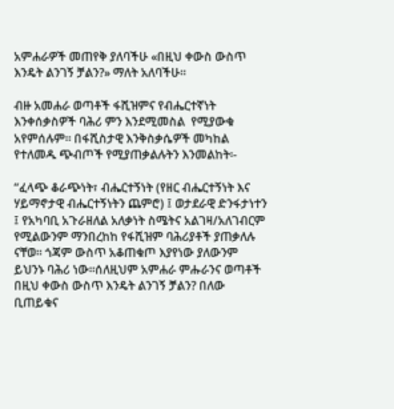አምሐራዎች መጠየቅ ያለባችሁ «በዚህ ቀውስ ውስጥ እንዴት ልንገኝ ቻልን?» ማለት አለባችሁ።

ብዙ አመሐራ ወጣቶች ፋሺዝምና የብሔርተኛነት እንቀሰቃስዎች ባሕሪ ምን እንደሚመስል  የሚያውቁ አየምሰሉም። በፋሺስታዊ እንቅስቃሴዎች መካከል የተለመዱ ጭብጦች የሚያጠቃልሉትን እንመልከት፡-

“ፈላጭ ቆራጭነት፣ ብሔርተኝነት (የዘር ብሔርተኝነት እና ሃይማኖታዊ ብሔርተኝነትን ጨምሮ) ፤ ወታደራዊ ድንፋታነተን ፤ የአካባቢ አጉራዘለል አለቃነት ስሜትና አልገዛ/አለገብርም የሚልውንም ማንበረከከ የፋሺዝም ባሕሪያቶች ያጠቃለሉ ናቸወ። ጎጃም ውስጥ አቆጠቁጦ እያየነው ያለውንም ይህንኑ ባሕሪ ነው።ሰለዚህም አምሐራ ምሑራንና ወጣቶች በዚህ ቀውስ ውስጥ እንዴት ልንገኝ ቻልን? በለው ቢጠይቁና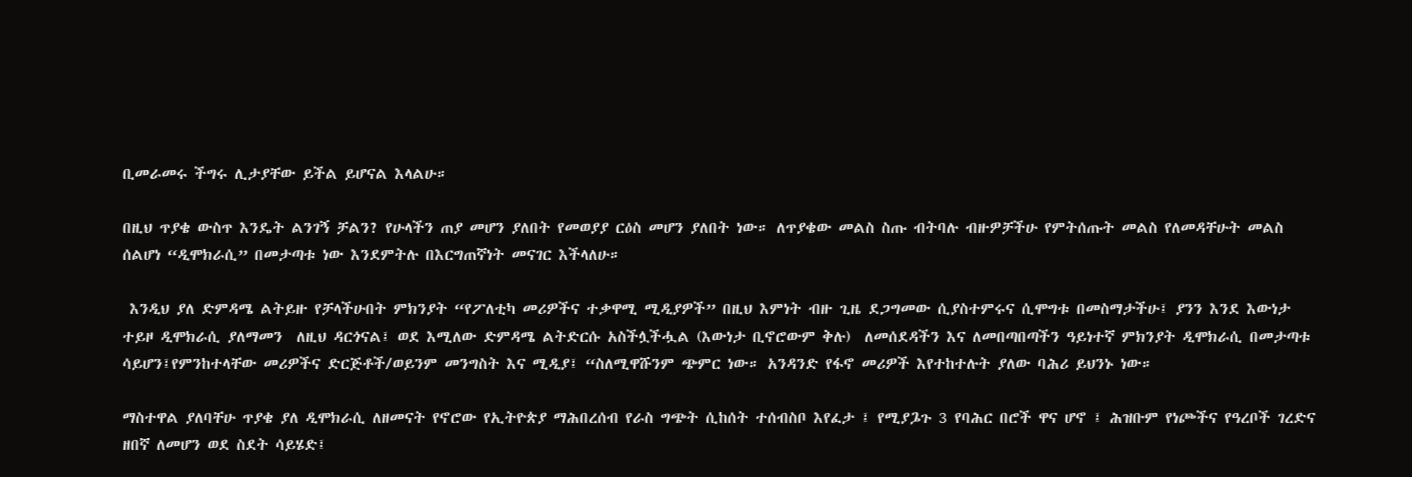ቢመራመሩ ችግሩ ሊታያቸው ይችል ይሆናል እላልሁ።

በዚህ ጥያቄ ውስጥ እንዴት ልንገኝ ቻልን? የሁላችን ጠያ መሆን ያለበት የመወያያ ርዕስ መሆን ያለበት ነው። ለጥያቄው መልስ ስጡ ብትባሉ ብዙዎቻችሁ የምትሰጡት መልስ የለመዳቸሁት መልስ ሰልሆነ “ዲሞክራሲ” በመታጣቱ ነው እንደምትሉ በእርግጠኛነት መናገር እችላለሁ።

 እንዲህ ያለ ድምዳሜ ልትይዙ የቻላችሁበት ምክንያት “የፖለቲካ መሪዎችና ተቃዋሚ ሚዲያዎች” በዚህ እምነት ብዙ ጊዜ ደጋግመው ሲያስተምሩና ሲሞግቱ በመስማታችሁ፤ ያንን እንደ እውነታ ተይዞ ዲሞክራሲ ያለማመን  ለዚህ ዳርጎናል፤ ወደ እሚለው ድምዳሜ ልትድርሱ አስችሏችሗል (እውነታ ቢኖሮውም ቅሉ)  ለመሰደዳችን እና ለመበጣበጣችን ዓይነተኛ ምክንያት ዲሞክራሲ በመታጣቱ ሳይሆን፤የምንከተላቸው መሪዎችና ድርጅቶች/ወይንም መንግስት እና ሚዲያ፤ “ስለሚዋሹንም ጭምር ነው። አንዳንድ የፋኖ መሪዎች እየተከተሉት ያለው ባሕሪ ይህንኑ ነው።

ማስተዋል ያለባቸሁ ጥያቄ ያለ ዲሞክራሲ ለዘመናት የኖሮው የኢትዮጵያ ማሕበረሰብ የራስ ግጭት ሲከሰት ተሰብስቦ እየፈታ ፤ የሚያጔጉ 3 የባሕር በሮች ዋና ሆኖ ፤ ሕዝቡም የነጮችና የዓረቦች ገረድና ዘበኛ ለመሆን ወደ ስደት ሳይሄድ፤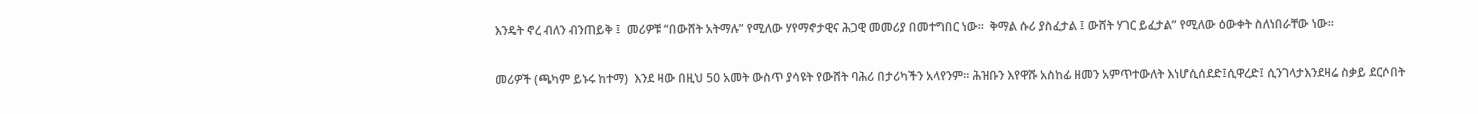እንዴት ኖረ ብለን ብንጠይቅ ፤  መሪዎቹ “በውሸት አትማሉ” የሚለው ሃየማኖታዊና ሕጋዊ መመሪያ በመተግበር ነው።  ቅማል ሱሪ ያስፈታል ፤ ውሸት ሃገር ይፈታል” የሚለው ዕውቀት ስለነበራቸው ነው።

መሪዎች (ጫካም ይኑሩ ከተማ)  እንደ ዛው በዚህ 50 አመት ውስጥ ያሳዩት የውሸት ባሕሪ በታሪካችን አላየንም። ሕዝቡን እየዋሹ አስከፊ ዘመን አምጥተውለት እነሆሲሰደድ፤ሲዋረድ፤ ሲንገላታእንደዛሬ ስቃይ ደርሶበት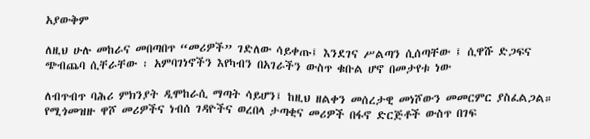አያውቅም

ለዚህ ሁሉ መከራና መበጣበጥ “መሪዎች” ገድለው ሳይቀጡ፤ እንደገና ሥልጣን ሲሰጣቸው ፤ ሲዋሹ ድጋፍና ጭብጨባ ሲቸራቸው ፡ አምባገነኖችን እየካብን በአገራችን ውስጥ ቁቡል ሆኖ በመታየቱ ነው

ለብጥብጥ ባሕሪ ምክንያት ዲሞከራሲ ማጣት ሳይሆን፤ ከዚህ ዘልቀን መሰረታዊ መነሾውን መመርምር ያስፈልጋል። የሚጎመዝዙ ዋሾ መሪዎችና ነብሰ ገዳዮችና ወረበላ ታጣቂና መሪዎች በፋኖ ድርጅቶች ውስጥ በገፍ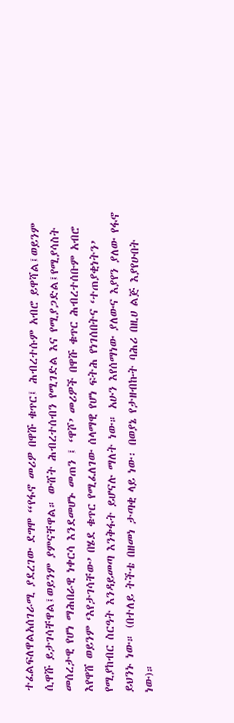ተፈልፍለዋልአሰገራሚ ያደረገው ደግሞ “የፋኖ መሪዎ በዋሹ ቁጥር፤ ሕብረተሱም አብሮ ይዋሻል፤ወይንም ሲዋሹ ይታገሳቸዋል፤ወይንም ያምናቸዋል። ውሸት ሕብረተሰብን የሚገድል እና የሚያጋድል፤የሚያሳስት መሰረታዊ የሆነ ማሕበራዊ ነቀርሳ እንደመሆኑ መጠን ፤ ‘ዋሾ’ መሪዎች በዋሹ ቁጥር ሕብረተሰቡም አብሮ እየዋሸ ወይንም ‘እየታገሳቸው’ በሄደ ቁጥር የሚፈለገው ሰላማዊ የሆነ ፍትሕ የነገሰበትና ‘ተጠያቂነትን’ የሚያከብር ስርዓት እንዳይመጣ እንቅፋት ይሆናሉ ማለት ነው። አሁን እየሰማነው ያለውና እያየን ያለው የፋኖ ይህንኑ ነው። (በተለይ ትችቴ በዘመነ ታጣቂ ላይ ነው፡ በወያኔ የታዘብኩት ባሕሪ በዚሀ ልጅ እያየሁበት ነው)።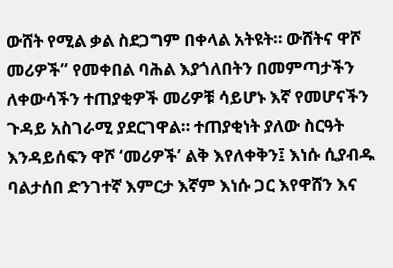ውሸት የሚል ቃል ስደጋግም በቀላል አትዩት። ውሸትና ዋሾ መሪዎች” የመቀበል ባሕል እያጎለበትን በመምጣታችን ለቀውሳችን ተጠያቂዎች መሪዎቹ ሳይሆኑ እኛ የመሆናችን ጉዳይ አስገራሚ ያደርገዋል። ተጠያቂነት ያለው ስርዓት እንዳይሰፍን ዋሾ ‘መሪዎች’ ልቅ እየለቀቅን፤ እነሱ ሲያብዱ ባልታሰበ ድንገተኛ እምርታ እኛም እነሱ ጋር እየዋሸን እና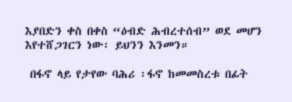እያበድን ቀስ በቀስ “ዕብድ ሕብረተሰብ” ወደ መሆን እየተሸጋገርን ነው፡ ይህንን እንመን።

 በፋኖ ላይ የታየው ባሕሪ ፡ፋኖ ከመመስረቱ በፊት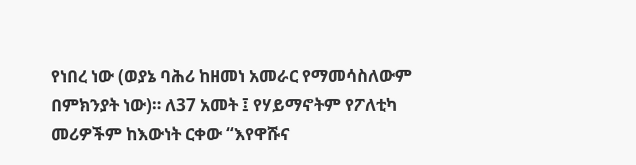የነበረ ነው (ወያኔ ባሕሪ ከዘመነ አመራር የማመሳስለውም በምክንያት ነው)። ለ37 አመት ፤ የሃይማኖትም የፖለቲካ መሪዎችም ከእውነት ርቀው “እየዋሹና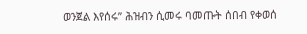ወንጀል እየሰሩ” ሕዝብን ሲመሩ ባመጡት ሰበብ የቀወሰ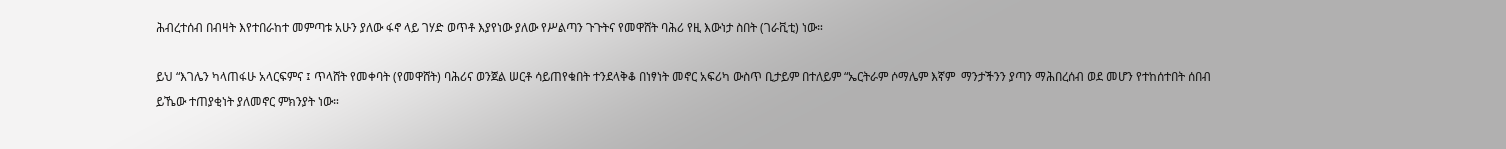ሕብረተሰብ በብዛት እየተበራከተ መምጣቱ አሁን ያለው ፋኖ ላይ ገሃድ ወጥቶ እያየነው ያለው የሥልጣን ጉጉትና የመዋሸት ባሕሪ የዚ እውነታ ስበት (ገራቪቲ) ነው።

ይህ “እገሌን ካላጠፋሁ አላርፍምና ፤ ጥላሸት የመቀባት (የመዋሸት) ባሕሪና ወንጀል ሠርቶ ሳይጠየቁበት ተንደላቅቆ በነፃነት መኖር አፍሪካ ውስጥ ቢታይም በተለይም “ኤርትራም ሶማሌም እኛም  ማንታችንን ያጣን ማሕበረሰብ ወደ መሆን የተከሰተበት ሰበብ ይኼው ተጠያቂነት ያለመኖር ምክንያት ነው።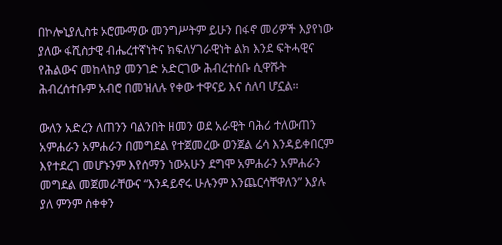በኮሎኒያሊስቱ ኦሮሙማው መንግሥትም ይሁን በፋኖ መሪዎች እያየነው ያለው ፋሺስታዊ ብሔረተኛነትና ክፍለሃገራዊነት ልክ እንደ ፍትሓዊና የሕልውና መከላከያ መንገድ አድርገው ሕብረተሰቡ ሲዋሹት ሕብረሰተቡም አብሮ በመዝለሉ የቀው ተዋናይ እና ሰለባ ሆኗል።

ውለን አድረን ለጠንን ባልንበት ዘመን ወደ አራዊት ባሕሪ ተለውጠን አምሐራን አምሐራን በመግደል የተጀመረው ወንጀል ሬሳ እንዳይቀበርም እየተደረገ መሆኑንም እየሰማን ነውአሁን ደግሞ አምሐራን አምሐራን መግደል መጀመራቸውና “እንዳይኖሩ ሁሉንም እንጨርሳቸዋለን” እያሉ ያለ ምንም ሰቀቀን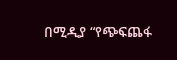በሚዲያ “የጭፍጨፋ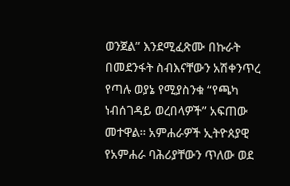ወንጀል” እንደሚፈጽሙ በኩራት በመደንፋት ስብእናቸውን አሽቀንጥረ የጣሉ ወያኔ የሚያስንቁ “የጫካ ነብሰገዳይ ወረበላዎች” አፍጠው መተዋል። አምሐራዎች ኢትዮጰያዊ የአምሐራ ባሕሪያቸውን ጥለው ወደ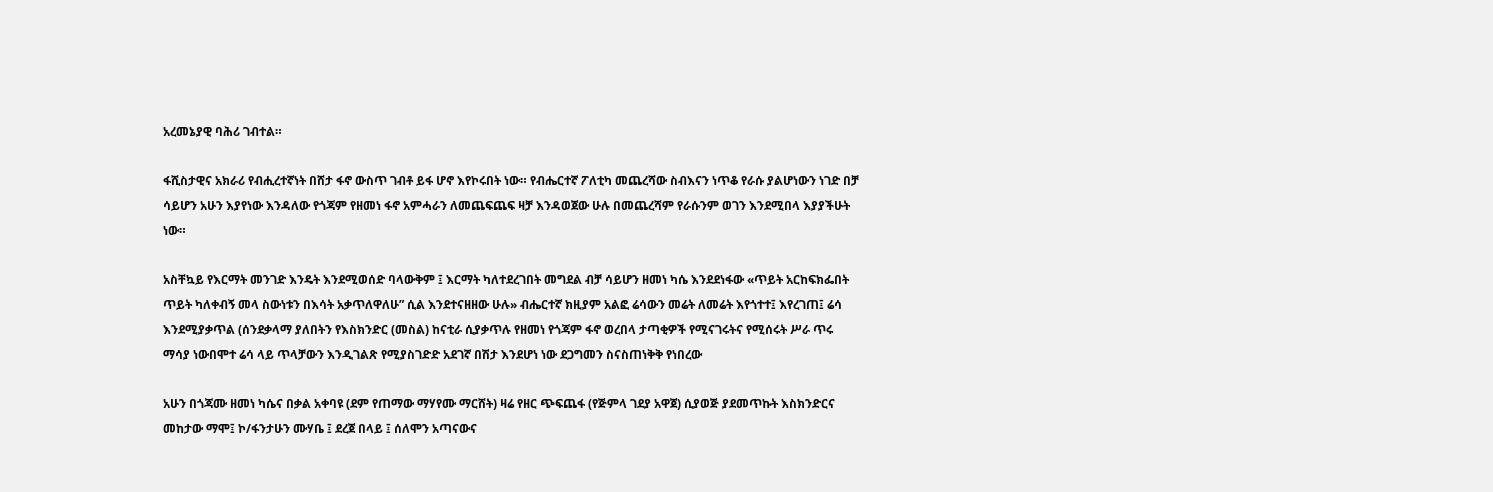አረመኔያዊ ባሕሪ ገብተል።

ፋሺስታዊና አክራሪ የብሒረተኛነት በሸታ ፋኖ ውስጥ ገብቶ ይፋ ሆኖ እየኮሩበት ነው። የብሔርተኛ ፖለቲካ መጨረሻው ስብእናን ነጥቆ የራሱ ያልሆነውን ነገድ በቻ ሳይሆን አሁን እያየነው እንዳለው የጎጃም የዘመነ ፋኖ አምሓራን ለመጨፍጨፍ ዛቻ እንዳወጀው ሁሉ በመጨረሻም የራሱንም ወገን እንደሚበላ እያያችሁት ነው።

አስቸኳይ የእርማት መንገድ እንዴት እንደሚወሰድ ባላውቅም ፤ እርማት ካለተደረገበት መግደል ብቻ ሳይሆን ዘመነ ካሴ እንደደነፋው «ጥይት አርከፍክፌበት ጥይት ካለቀብኝ መላ ስውነቱን በእሳት አቃጥለዋለሁ” ሲል እንደተናዘዘው ሁሉ» ብሔርተኛ ክዚያም አልፎ ሬሳውን መሬት ለመሬት እየጎተተ፤ እየረገጠ፤ ሬሳ እንደሚያቃጥል (ሰንደቃላማ ያለበትን የእስክንድር (መስል) ከናቲራ ሲያቃጥሉ የዘመነ የጎጃም ፋኖ ወረበላ ታጣቂዎች የሚናገሩትና የሚሰሩት ሥራ ጥሩ ማሳያ ነውበሞተ ሬሳ ላይ ጥላቻውን እንዲገልጽ የሚያስገድድ አደገኛ በሽታ እንደሆነ ነው ደጋግመን ስናስጠነቅቅ የነበረው

አሁን በጎጃሙ ዘመነ ካሴና በቃል አቀባዩ (ደም የጠማው ማሃየሙ ማርሸት) ዛሬ የዘር ጭፍጨፋ (የጅምላ ገደያ አዋጀ) ሲያወጅ ያደመጥኩት እስክንድርና መከታው ማሞ፤ ኮ/ፋንታሁን ሙሃቤ ፤ ደረጀ በላይ ፤ ሰለሞን አጣናውና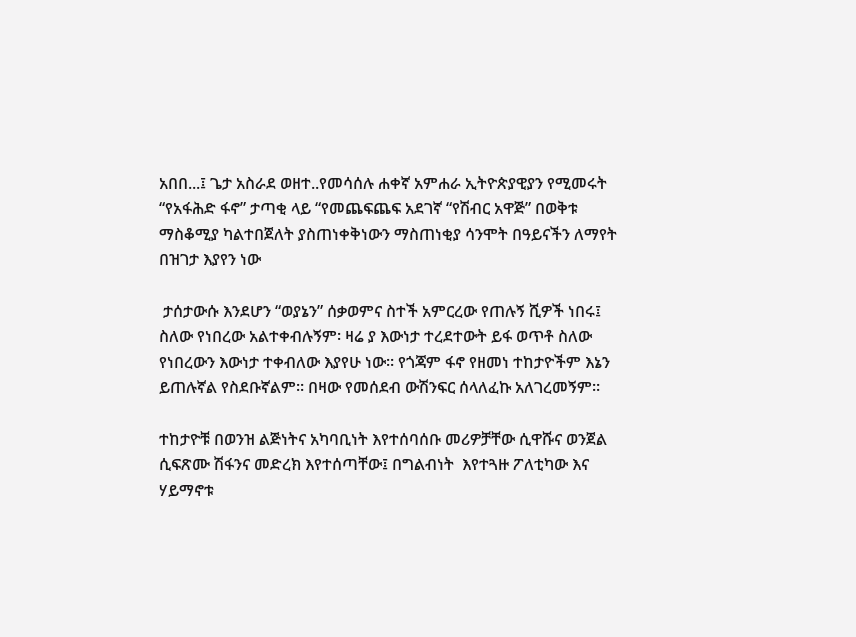አበበ...፤ ጌታ አስራደ ወዘተ..የመሳሰሉ ሐቀኛ አምሐራ ኢትዮጵያዊያን የሚመሩት “የአፋሕድ ፋኖ” ታጣቂ ላይ “የመጨፍጨፍ አደገኛ “የሽብር አዋጅ” በወቅቱ ማስቆሚያ ካልተበጀለት ያስጠነቀቅነውን ማስጠነቂያ ሳንሞት በዓይናችን ለማየት በዝገታ እያየን ነው

 ታሰታውሱ እንደሆን “ወያኔን” ሰቃወምና ስተች አምርረው የጠሉኝ ሺዎች ነበሩ፤ ስለው የነበረው አልተቀብሉኝም፡ ዛሬ ያ እውነታ ተረደተውት ይፋ ወጥቶ ስለው የነበረውን እውነታ ተቀብለው እያየሁ ነው። የጎጃም ፋኖ የዘመነ ተከታዮችም እኔን ይጠሉኛል የስደቡኛልም። በዛው የመሰደብ ውሽንፍር ሰላለፈኩ አለገረመኝም።

ተከታዮቹ በወንዝ ልጅነትና አካባቢነት እየተሰባሰቡ መሪዎቻቸው ሲዋሹና ወንጀል ሲፍጽሙ ሽፋንና መድረክ እየተሰጣቸው፤ በግልብነት  እየተጓዙ ፖለቲካው እና ሃይማኖቱ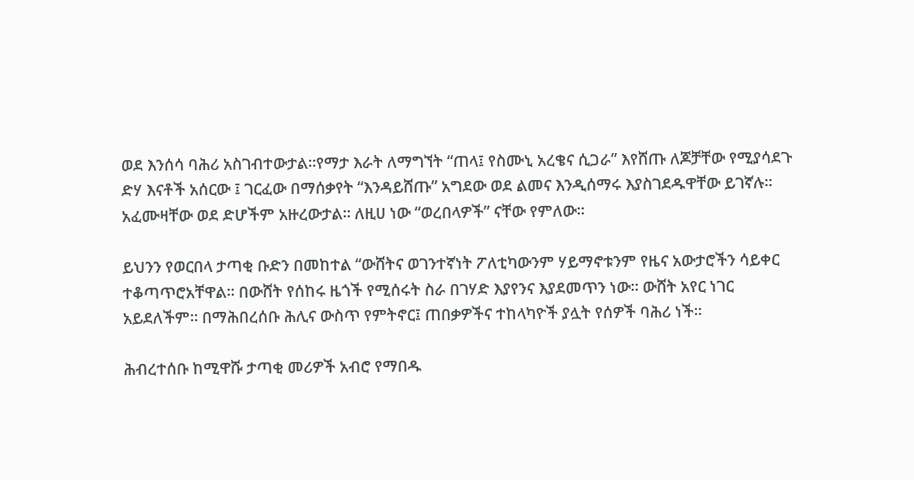ወደ እንሰሳ ባሕሪ አስገብተውታል።የማታ እራት ለማግኘት “ጠላ፤ የስሙኒ አረቄና ሲጋራ” እየሸጡ ለጆቻቸው የሚያሳደጉ ድሃ እናቶች አሰርው ፤ ገርፈው በማሰቃየት “እንዳይሸጡ” አግደው ወደ ልመና እንዲሰማሩ እያስገደዱዋቸው ይገኛሉ። አፈሙዛቸው ወደ ድሆችም አዙረውታል። ለዚሀ ነው “ወረበላዎች” ናቸው የምለው።

ይህንን የወርበላ ታጣቂ ቡድን በመከተል “ውሸትና ወገንተኛነት ፖለቲካውንም ሃይማኖቱንም የዜና አውታሮችን ሳይቀር ተቆጣጥሮአቸዋል። በውሸት የሰከሩ ዜጎች የሚሰሩት ስራ በገሃድ እያየንና እያደመጥን ነው። ውሸት አየር ነገር አይደለችም። በማሕበረሰቡ ሕሊና ውስጥ የምትኖር፤ ጠበቃዎችና ተከላካዮች ያሏት የሰዎች ባሕሪ ነች።

ሕብረተሰቡ ከሚዋሹ ታጣቂ መሪዎች አብሮ የማበዱ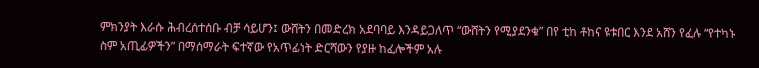ምክንያት እራሱ ሕብረሰተሰቡ ብቻ ሳይሆን፤ ውሸትን በመድረክ አደባባይ እንዳይጋለጥ “ውሸትን የሚያደንቁ” በየ ቲከ ቶከና ዩቱበር እንደ አሸን የፈሉ “የተካኑ ስም አጢፊዎችን” በማሰማራት ፍተኛው የአጥፊነት ድርሻውን የያዙ ከፈሎችም አሉ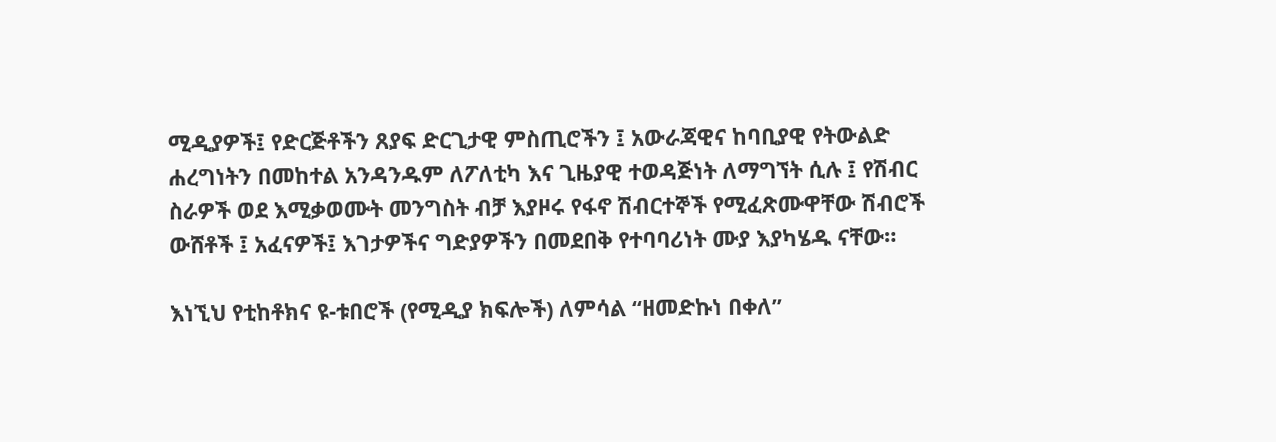ሚዲያዎች፤ የድርጅቶችን ጸያፍ ድርጊታዊ ምስጢሮችን ፤ አውራጃዊና ከባቢያዊ የትውልድ ሐረግነትን በመከተል አንዳንዱም ለፖለቲካ እና ጊዜያዊ ተወዳጅነት ለማግኘት ሲሉ ፤ የሽብር ስራዎች ወደ እሚቃወሙት መንግስት ብቻ እያዞሩ የፋኖ ሽብርተኞች የሚፈጽሙዋቸው ሽብሮች ውሸቶች ፤ አፈናዎች፤ እገታዎችና ግድያዎችን በመደበቅ የተባባሪነት ሙያ እያካሄዱ ናቸው።

እነኚህ የቲከቶክና ዩ-ቱበሮች (የሚዲያ ክፍሎች) ለምሳል “ዘመድኩነ በቀለ”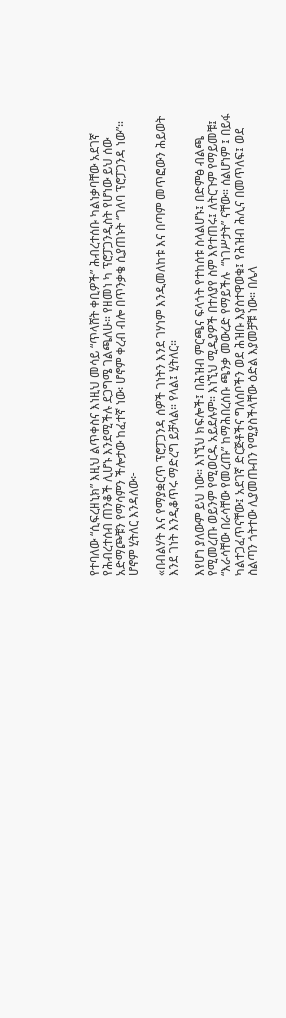የተባለው “ሲፍረዘኒክ” እዚህ ልጥቀስና እነዚህ መሳይ “ጥላሸት ቀቢዎች” ሕብረተሰቡ ካልነቃባቸው አደገኛ የሕብረተሰብ ጠንቆች ሊሆኑ እንደሚችሉ ደጋግሜ ገልጫለሁ። የዘመነ ካ ፕሮፓጋንዲስት የሆነው ይህ ሰው አድማጮቹን የማሳምን ችሎታው ከፈተኛ ነው፡ ሆኖም ቀረብ ብሎ በጥንቃቄ ሲያጠኑት “ገለባ ፕሮፓጋንዳ ነው”። ሆኖም ሂትለር እንዳለው፦

«በብልሃት እና የማያቋርጥ ፕሮፓጋንዳ ሰዎች ገነትን እንደ ገሃነም እንዲመለከቱ እና በጣም መጥፎውን ሕይወት እንደ ገነት እንዲቆጥሩ ማድረግ ይቻላል። የላል፤ ሂትለር።

እየሆነ ያለውም ይህ ነው። እነኚህ ክፍሎች፤ በሕዝብ ምርጫና ፍላጎት የተከሰቱ ስላልሆኑ፤ በድምፅ ብልጫ የሚመረጡ ወይንም የሚወርዱ አይደሉም። እነኚህ ሚዲያዎች በተለያየ ስም እየተጠሩ፤ ለትርጉም የማይመቹ፤ “እራሳቸው በራሳቸው የመረጡ” ከማሕበረሰቡ ጫንቃ መውረድ የማይችሉ  “ነገሥታት” ናቸው። ሰልሆነም ፤ በይፋ ካልተጋፈጥናቸው፤ አደገኛ ድርጅቶችና ግለሰቦችን ወደ ሕዝቡ እያስተዋወቁ፤ የሕዝብ ሕሊና በመጥለፍ፤ ወደ ስልጣን ጎትተው ሊያመጡብን የሚያስችላቸው ዕድል እያመቻቹ ነው። በሌላ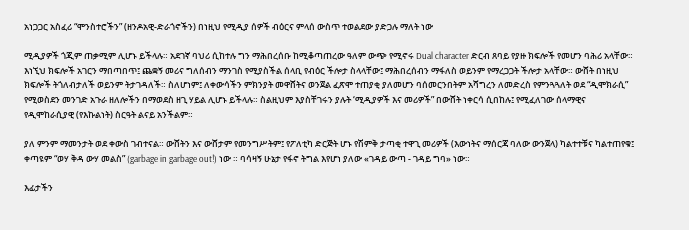አነጋጋር አስፈሪ “ሞንስተሮችን” (ዘንዶአዊ-ድራጎኖችን) በነዚህ የሚዲያ ሰዎች ብዕርና ምላሰ ውስጥ ተወልደው ያድጋሉ ማለት ነው

ሚዲያዎች ጎጂም ጠቃሚም ሊሆኑ ይችላሉ። አደገኛ ባህሪ ሲከተሉ ግን ማሕበረሰቡ ከሚቆጣጠረው ዓለም ውጭ የሚኖሩ Dual character ድርብ ጸባይ የያዙ ክፍሎች የመሆን ባሕሪ አላቸው። እነኚህ ክፍሎች አገርን ማበጣበጥ፤ ጨቋኝ መሪና ግለሰብን ማንገስ የሚያስችል ሰላቢ የብዕር ችሎታ ስላላቸው፤ ማሕበረሰብን ማፋለስ ወይንም የማረጋጋት ችሎታ አላቸው። ውሸት በነዚህ ክፍሎች ትጎለብታለች ወይንም ትታገዳለች። ስለሆነም፤ ለቀውሳችን ምክንያት መዋሸትና ወንጀል ፈጽሞ ተጠያቂ ያለመሆን ባሰመርንበትም አሻግረን ለመድረስ የምንጓጓለት ወደ “ዲሞክራሲ” የሚወስደን መንገድ አጉራ ዘለሎችን በማወደስ ዘጊ ሃይል ሊሆኑ ይችላሉ። ስልዚህም እያስቸገሩን ያሉት ‘ሚዲያዎች እና መሪዎች” በውሸት ነቀርሳ ሲበከሉ፤ የሚፈለገው ሰላማዊና የዲሞከራሲያዊ (የእኩልነት) ስርዓት ልናይ አንችልም።

ያለ ምንም ማመንታት ወደ ቀውስ ገብተናል። ውሸትን እና ውሸታም የመንግሥትም፤ የፖለቲካ ድርጅት ሆኑ የሽምቅ ታጣቂ ተዋጊ መሪዎች (እውነትና ማሰርጃ ባለው ውንጀላ) ካልተተቹና ካልተጠየቁ፤ ቀጣዩም “ወሃ ቅዳ ውሃ መልስ” (garbage in garbage out!) ነው ። ባሳዛኝ ሁኔታ የፋኖ ትግል እየሆነ ያለው «ገዳይ ውጣ - ገዳይ ግባ» ነው።

እፊታችን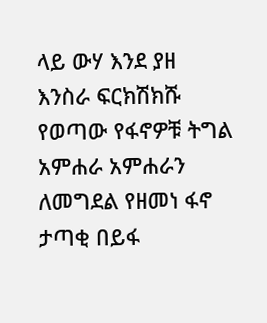ላይ ውሃ እንደ ያዘ እንስራ ፍርክሽክሹ የወጣው የፋኖዎቹ ትግል አምሐራ አምሐራን ለመግደል የዘመነ ፋኖ ታጣቂ በይፋ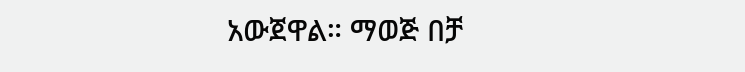አውጀዋል። ማወጅ በቻ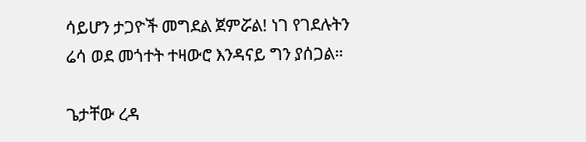ሳይሆን ታጋዮች መግደል ጀምሯል! ነገ የገደሉትን ሬሳ ወደ መጎተት ተዛውሮ እንዳናይ ግን ያሰጋል።

ጌታቸው ረዳ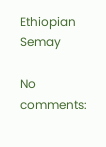Ethiopian Semay

No comments: